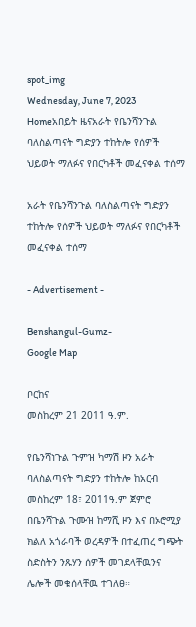spot_img
Wednesday, June 7, 2023
Homeአበይት ዜናአራት የቤንሻንጉል ባለስልጣናት ግድያን ተከትሎ የሰዎች ህይወት ማለፉና የበርካቶች መፈናቀል ተሰማ

አራት የቤንሻንጉል ባለስልጣናት ግድያን ተከትሎ የሰዎች ህይወት ማለፉና የበርካቶች መፈናቀል ተሰማ

- Advertisement -

Benshangul-Gumz-
Google Map

ቦርከና
መስከረም 21 2011 ዓ.ም.

የቤንሻነጉል ጉምዝ ካማሽ ዞን አራት ባለስልጣናት ግድያን ተከትሎ ከአርብ መስከረም 18፣ 2011ዓ.ም ጀምሮ በቤንሻጉል ጉሙዝ ከማሺ ዞን እና በኦሮሚያ ክልለ አጎራባች ወረዳዎች በተፈጠረ ግጭት ስድስትን ንጹሃን ሰዎች መገደላቸዉንና ሌሎች መቁሰላቸዉ ተገለፀ።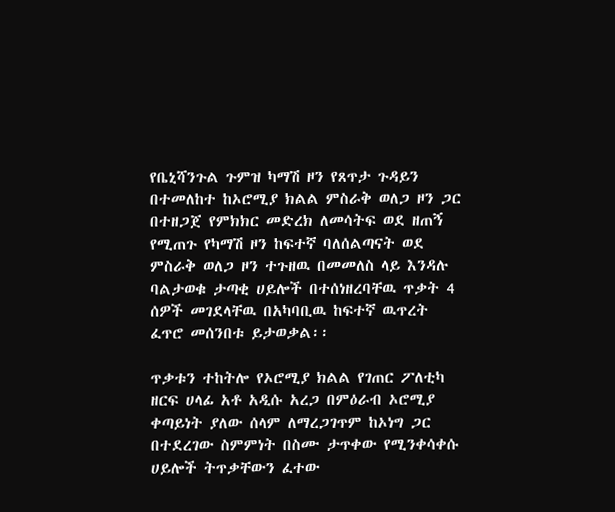የቤኒሻንጉል ጉምዝ ካማሽ ዞን የጸጥታ ጉዳይን በተመለከተ ከኦሮሚያ ክልል ምስራቅ ወለጋ ዞን ጋር በተዘጋጀ የምክክር መድረክ ለመሳትፍ ወደ ዘጠኝ የሚጠጉ የካማሽ ዞን ከፍተኛ ባለሰልጣናት ወደ ምስራቅ ወለጋ ዞን ተጉዘዉ በመመለስ ላይ እንዳሉ ባልታወቁ ታጣቂ ሀይሎች በተሰነዘረባቸዉ ጥቃት 4 ሰዎች መገደላቸዉ በአካባቢዉ ከፍተኛ ዉጥረት ፈጥሮ መሰንበቱ ይታወቃል፡፡

ጥቃቱን ተከትሎ የኦሮሚያ ክልል የገጠር ፖለቲካ ዘርፍ ሀላፊ አቶ አዲሱ አረጋ በምዕራብ ኦሮሚያ ቀጣይነት ያለው ሰላም ለማረጋገጥም ከኦነግ ጋር በተደረገው ስምምነት በስሙ ታጥቀው የሚንቀሳቀሱ ሀይሎች ትጥቃቸውን ፈተው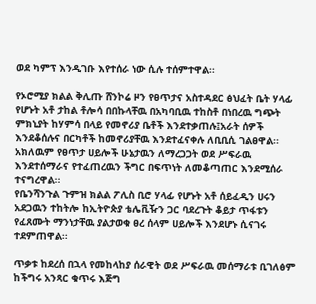ወደ ካምፕ እንዲገቡ እየተሰራ ነው ሲሉ ተሰምተዋል፡፡

የኦሮሚያ ክልል ቅሊጡ ሸንኮሬ ዞን የፀጥታና አስተዳደር ፅህፈት ቤት ሃላፊ የሆኑት አቶ ታከል ቶሎሳ በበኩላቸዉ በአካባቢዉ ተከስቶ በነበረዉ ግጭት ምክኒያት ከሃምሳ በላይ የመኖሪያ ቤቶች እንደተቃጠሉ፤አራት ሰዎች እንደቆሰሉና በርካቶች ከመኖሪያቸዉ እንደተፈናቀሉ ለቢቢሲ ገልፀዋል፡፡
አክለዉም የፀጥታ ሀይሎች ሁኔታዉን ለማረጋጋት ወደ ሥፍራዉ እንደተሰማራና የተፈጠረዉን ችግር በፍጥነት ለመቆጣጠር እንደሚሰራ ተናግረዋል፡፡
የቤንሻንጉል ጉምዝ ክልል ፖሊስ ቢሮ ሃላፊ የሆኑት አቶ ሰይፈዲን ሀሩን አደጋዉን ተከትሎ ከኢትዮጵያ ቴሌቪዥን ጋር ባደረጉት ቆይታ ጥፋቱን የፈጸሙት ማንነታቸዉ ያልታወቁ ፀረ ሰላም ሀይሎች እንደሆኑ ሲናገሩ ተደምጠዋል፡፡

ጥቃቱ ከደረሰ በኋላ የመከላከያ ሰራዊት ወደ ሥፍራዉ መሰማራቱ ቢገለፅም ከችግሩ አንጻር ቁጥሩ እጅግ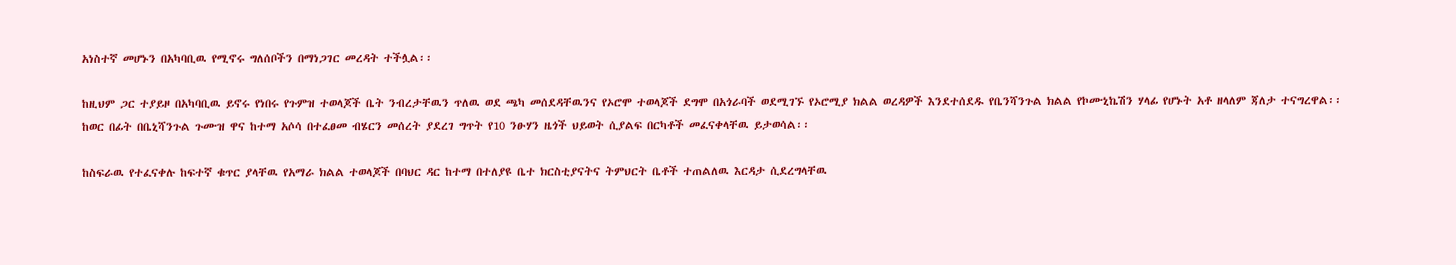አነስተኛ መሆኑን በአካባቢዉ የሚኖሩ ግለሰቦችን በማነጋገር መረዳት ተችሏል፡፡

ከዚህም ጋር ተያይዞ በአካባቢዉ ይኖሩ የነበሩ የጉምዝ ተወላጆች ቤት ንብረታቸዉን ጥለዉ ወደ ጫካ መሰደዳቸዉንና የኦሮሞ ተወላጆች ደግሞ በአጎራባች ወደሚገኙ የኦሮሚያ ክልል ወረዳዎች እንደተሰደዱ የቤንሻንጉል ክልል የኮሙኒኬሽን ሃላፊ የሆኑት አቶ ዘላለም ጃለታ ተናግረዋል፡፡
ከወር በፊት በቤኒሻንጉል ጉሙዝ ዋና ከተማ አሶሳ በተፈፀመ ብሄርን መሰረት ያደረገ ግጥት የ10 ንፁሃን ዜጎች ህይወት ሲያልፍ በርካቶች መፈናቀላቸዉ ይታወሳል፡፡

ከስፍራዉ የተፈናቀሉ ከፍተኛ ቁጥር ያላቸዉ የአማራ ክልል ተወላጆች በባህር ዳር ከተማ በተለያዩ ቤተ ክርስቲያናትና ትምህርት ቤቶች ተጠልለዉ እርዳታ ሲደረግላቸዉ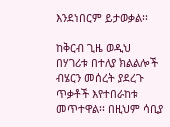እንደነበርም ይታወቃል፡፡

ከቅርብ ጊዜ ወዲህ በሃገሪቱ በተለያ ክልልሎች ብሄርን መሰረት ያደረጉ ጥቃቶች እየተበራከቱ መጥተዋል፡፡ በዚህም ሳቢያ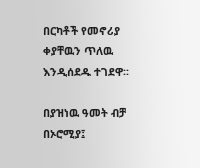በርካቶች የመኖሪያ ቀያቸዉን ጥለዉ እንዲሰደዱ ተገደዋ፡፡

በያዝነዉ ዓመት ብቻ በኦሮሚያ፤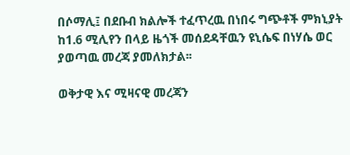በሶማሊ፤ በደቡብ ክልሎች ተፈጥረዉ በነበሩ ግጭቶች ምክኒያት ከ1.6 ሚሊየን በላይ ዜጎች መሰደዳቸዉን ዩኒሴፍ በነሃሴ ወር ያወጣዉ መረጃ ያመለክታል፡፡

ወቅታዊ እና ሚዛናዊ መረጃን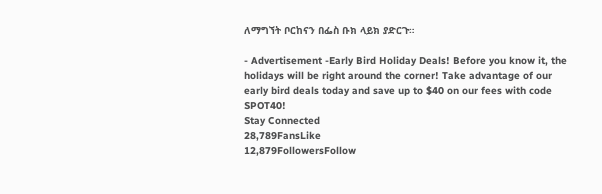ለማግኘት ቦርከናን በፌስ ቡክ ላይክ ያድርጉ።

- Advertisement -Early Bird Holiday Deals! Before you know it, the holidays will be right around the corner! Take advantage of our early bird deals today and save up to $40 on our fees with code SPOT40!
Stay Connected
28,789FansLike
12,879FollowersFollow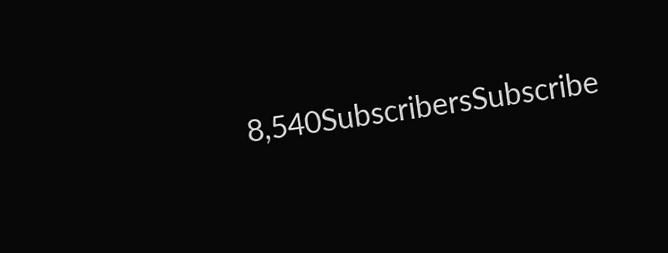8,540SubscribersSubscribe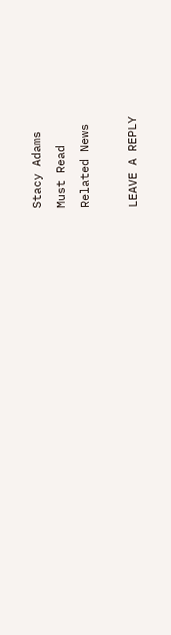Stacy Adams
Must Read
Related News

LEAVE A REPLY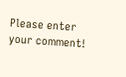Please enter your comment!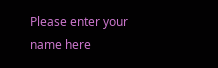Please enter your name here